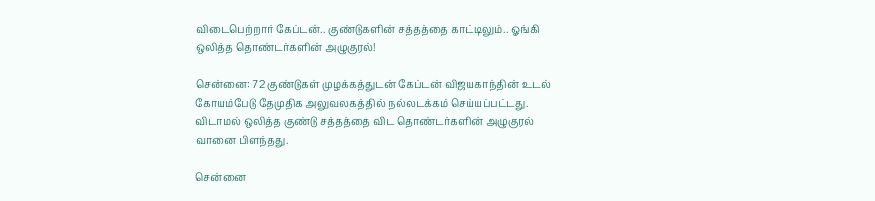விடைபெற்றார் கேப்டன்.. குண்டுகளின் சத்தத்தை காட்டிலும்.. ஓங்கி ஒலித்த தொண்டர்களின் அழுகுரல்!

சென்னை: 72 குண்டுகள் முழக்கத்துடன் கேப்டன் விஜயகாந்தின் உடல் கோயம்பேடு தேமுதிக அலுவலகத்தில் நல்லடக்கம் செய்யப்பட்டது. விடாமல் ஒலித்த குண்டு சத்தத்தை விட தொண்டர்களின் அழுகுரல் வானை பிளந்தது.

சென்னை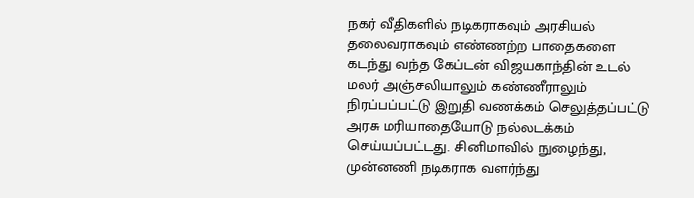நகர் வீதிகளில் நடிகராகவும் அரசியல் தலைவராகவும் எண்ணற்ற பாதைகளை கடந்து வந்த கேப்டன் விஜயகாந்தின் உடல் மலர் அஞ்சலியாலும் கண்ணீராலும் நிரப்பப்பட்டு இறுதி வணக்கம் செலுத்தப்பட்டு அரசு மரியாதையோடு நல்லடக்கம் செய்யப்பட்டது. சினிமாவில் நுழைந்து, முன்னணி நடிகராக வளர்ந்து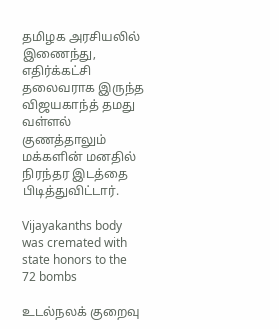தமிழக அரசியலில் இணைந்து, எதிர்க்கட்சி தலைவராக இருந்த விஜயகாந்த் தமது வள்ளல் குணத்தாலும் மக்களின் மனதில் நிரந்தர இடத்தை பிடித்துவிட்டார்.

Vijayakanths body was cremated with state honors to the 72 bombs

உடல்நலக் குறைவு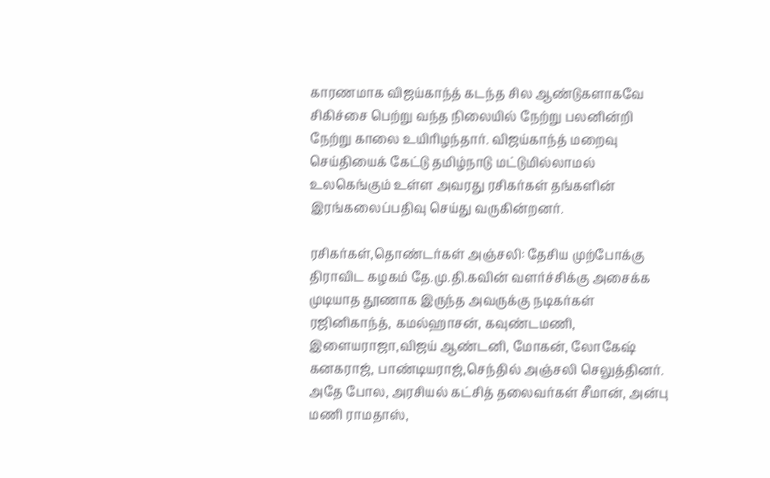காரணமாக விஜய்காந்த் கடந்த சில ஆண்டுகளாகவே சிகிச்சை பெற்று வந்த நிலையில் நேற்று பலனின்றி நேற்று காலை உயிரிழந்தார். விஜய்காந்த் மறைவு செய்தியைக் கேட்டு தமிழ்நாடு மட்டுமில்லாமல் உலகெங்கும் உள்ள அவரது ரசிகர்கள் தங்களின் இரங்கலைப்பதிவு செய்து வருகின்றனர்.

ரசிகர்கள்,தொண்டர்கள் அஞ்சலி: தேசிய முற்போக்கு திராவிட கழகம் தே.மு.தி.கவின் வளர்ச்சிக்கு அசைக்க முடியாத தூணாக இருந்த அவருக்கு நடிகர்கள் ரஜினிகாந்த், கமல்ஹாசன், கவுண்டமணி, இளையராஜா,விஜய் ஆண்டனி, மோகன், லோகேஷ் கனகராஜ், பாண்டியராஜ்,செந்தில் அஞ்சலி செலுத்தினர். அதே போல, அரசியல் கட்சித் தலைவர்கள் சீமான், அன்பு மணி ராமதாஸ்,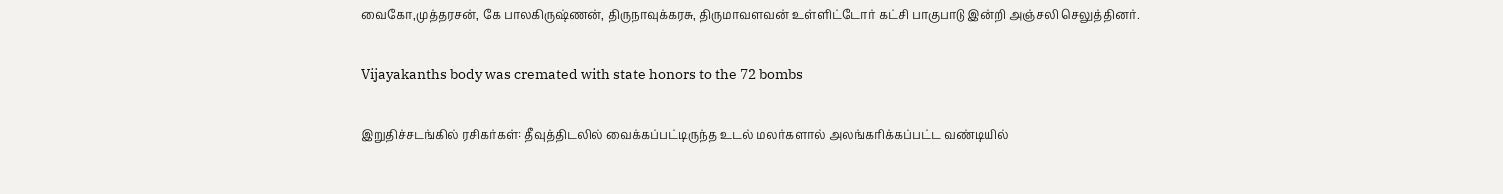வைகோ,முத்தரசன், கே பாலகிருஷ்ணன், திருநாவுக்கரசு, திருமாவளவன் உள்ளிட்டோர் கட்சி பாகுபாடு இன்றி அஞ்சலி செலுத்தினர்.

Vijayakanths body was cremated with state honors to the 72 bombs

இறுதிச்சடங்கில் ரசிகர்கள்: தீவுத்திடலில் வைக்கப்பட்டிருந்த உடல் மலர்களால் அலங்கரிக்கப்பட்ட வண்டியில்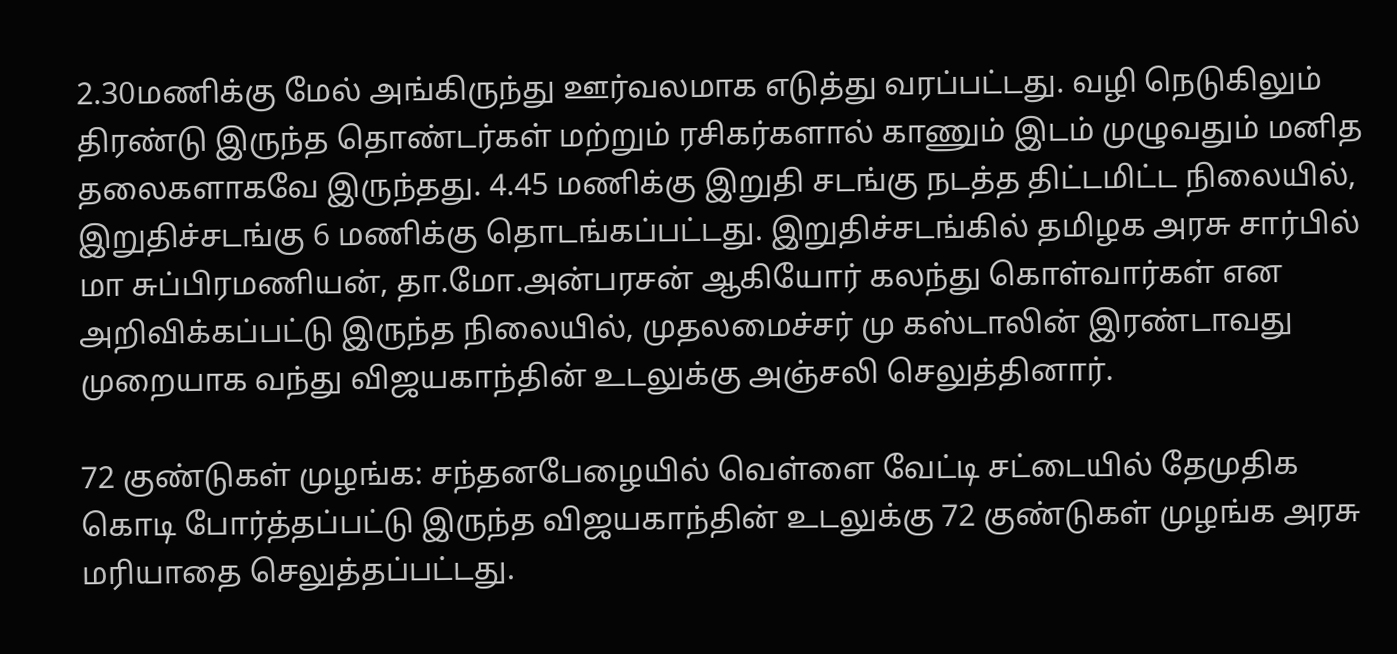2.30மணிக்கு மேல் அங்கிருந்து ஊர்வலமாக எடுத்து வரப்பட்டது. வழி நெடுகிலும் திரண்டு இருந்த தொண்டர்கள் மற்றும் ரசிகர்களால் காணும் இடம் முழுவதும் மனித தலைகளாகவே இருந்தது. 4.45 மணிக்கு இறுதி சடங்கு நடத்த திட்டமிட்ட நிலையில், இறுதிச்சடங்கு 6 மணிக்கு தொடங்கப்பட்டது. இறுதிச்சடங்கில் தமிழக அரசு சார்பில் மா சுப்பிரமணியன், தா.மோ.அன்பரசன் ஆகியோர் கலந்து கொள்வார்கள் என அறிவிக்கப்பட்டு இருந்த நிலையில், முதலமைச்சர் மு கஸ்டாலின் இரண்டாவது முறையாக வந்து விஜயகாந்தின் உடலுக்கு அஞ்சலி செலுத்தினார்.

72 குண்டுகள் முழங்க: சந்தனபேழையில் வெள்ளை வேட்டி சட்டையில் தேமுதிக கொடி போர்த்தப்பட்டு இருந்த விஜயகாந்தின் உடலுக்கு 72 குண்டுகள் முழங்க அரசு மரியாதை செலுத்தப்பட்டது.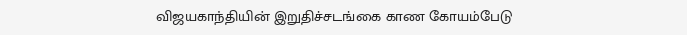விஜயகாந்தியின் இறுதிச்சடங்கை காண கோயம்பேடு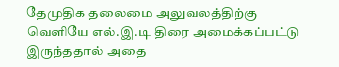தேமுதிக தலைமை அலுவலத்திற்கு வெளியே எல்.இ.டி திரை அமைக்கப்பட்டு இருந்ததால் அதை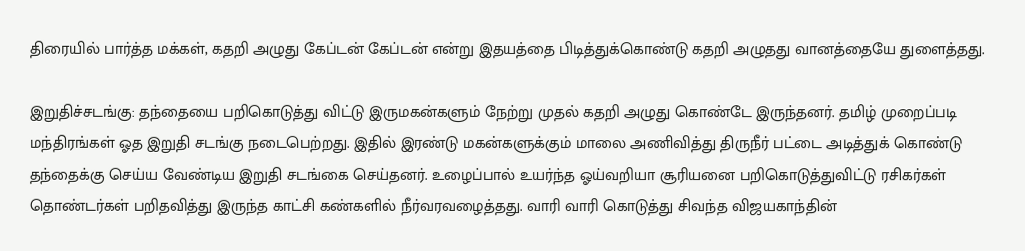திரையில் பார்த்த மக்கள், கதறி அழுது கேப்டன் கேப்டன் என்று இதயத்தை பிடித்துக்கொண்டு கதறி அழுதது வானத்தையே துளைத்தது.

இறுதிச்சடங்கு: தந்தையை பறிகொடுத்து விட்டு இருமகன்களும் நேற்று முதல் கதறி அழுது கொண்டே இருந்தனர். தமிழ் முறைப்படி மந்திரங்கள் ஓத இறுதி சடங்கு நடைபெற்றது. இதில் இரண்டு மகன்களுக்கும் மாலை அணிவித்து திருநீர் பட்டை அடித்துக் கொண்டு தந்தைக்கு செய்ய வேண்டிய இறுதி சடங்கை செய்தனர். உழைப்பால் உயர்ந்த ஓய்வறியா சூரியனை பறிகொடுத்துவிட்டு ரசிகர்கள் தொண்டர்கள் பறிதவித்து இருந்த காட்சி கண்களில் நீர்வரவழைத்தது. வாரி வாரி கொடுத்து சிவந்த விஜயகாந்தின்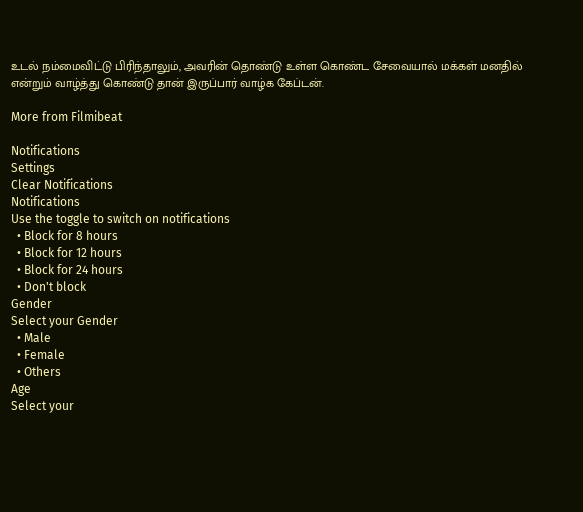உடல் நம்மைவிட்டு பிரிந்தாலும், அவரின் தொண்டு உள்ள கொண்ட சேவையால் மக்கள் மனதில் என்றும் வாழ்த்து கொண்டு தான் இருப்பார் வாழ்க கேப்டன்.

More from Filmibeat

Notifications
Settings
Clear Notifications
Notifications
Use the toggle to switch on notifications
  • Block for 8 hours
  • Block for 12 hours
  • Block for 24 hours
  • Don't block
Gender
Select your Gender
  • Male
  • Female
  • Others
Age
Select your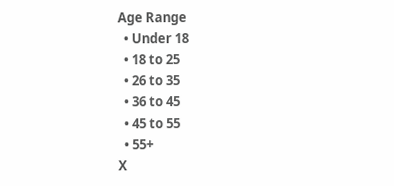Age Range
  • Under 18
  • 18 to 25
  • 26 to 35
  • 36 to 45
  • 45 to 55
  • 55+
X